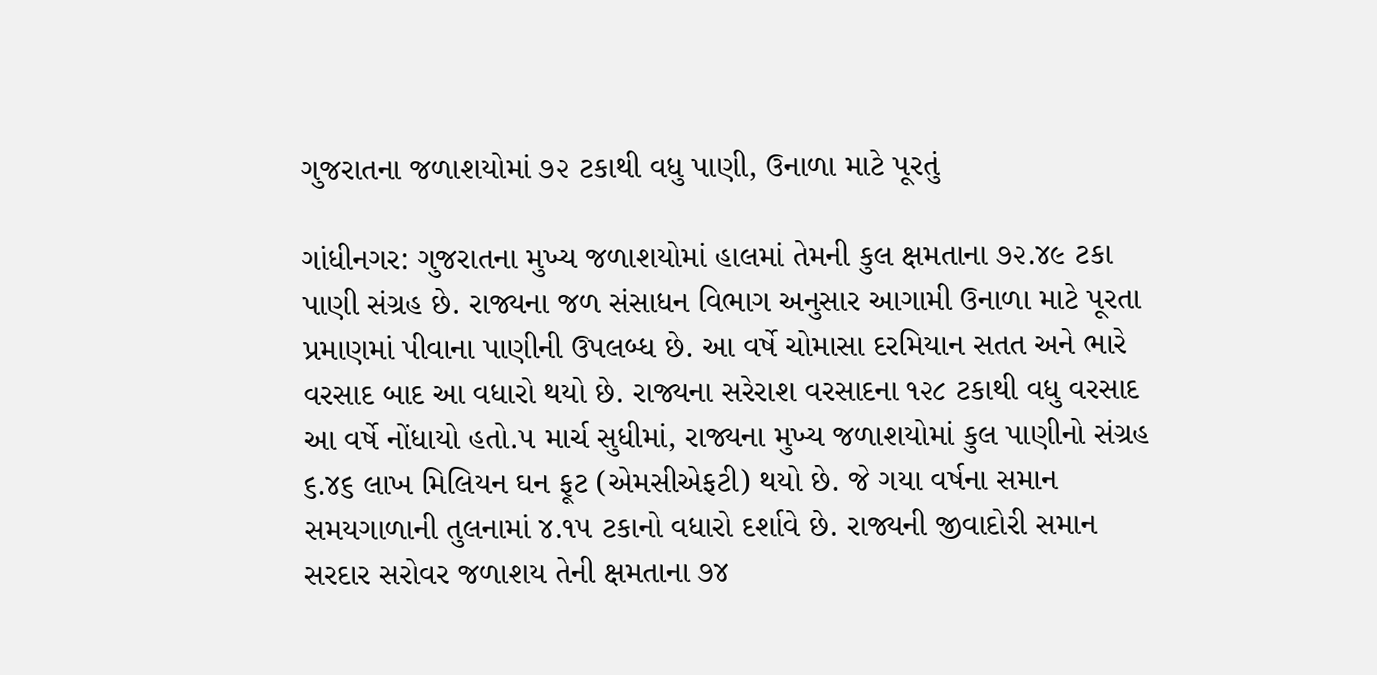ગુજરાતના જળાશયોમાં ૭૨ ટકાથી વધુ પાણી, ઉનાળા માટે પૂરતું

ગાંધીનગર: ગુજરાતના મુખ્ય જળાશયોમાં હાલમાં તેમની કુલ ક્ષમતાના ૭૨.૪૯ ટકા પાણી સંગ્રહ છે. રાજ્યના જળ સંસાધન વિભાગ અનુસાર આગામી ઉનાળા માટે પૂરતા પ્રમાણમાં પીવાના પાણીની ઉપલબ્ધ છે. આ વર્ષે ચોમાસા દરમિયાન સતત અને ભારે વરસાદ બાદ આ વધારો થયો છે. રાજ્યના સરેરાશ વરસાદના ૧૨૮ ટકાથી વધુ વરસાદ આ વર્ષે નોંધાયો હતો.૫ માર્ચ સુધીમાં, રાજ્યના મુખ્ય જળાશયોમાં કુલ પાણીનો સંગ્રહ ૬.૪૬ લાખ મિલિયન ઘન ફૂટ (એમસીએફટી) થયો છે. જે ગયા વર્ષના સમાન સમયગાળાની તુલનામાં ૪.૧૫ ટકાનો વધારો દર્શાવે છે. રાજ્યની જીવાદોરી સમાન સરદાર સરોવર જળાશય તેની ક્ષમતાના ૭૪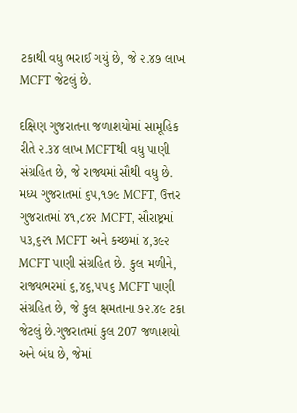ટકાથી વધુ ભરાઈ ગયું છે, જે ૨.૪૭ લાખ MCFT જેટલું છે.

દક્ષિણ ગુજરાતના જળાશયોમાં સામૂહિક રીતે ૨.૩૪ લાખ MCFTથી વધુ પાણી સંગ્રહિત છે, જે રાજ્યમાં સૌથી વધુ છે. મધ્ય ગુજરાતમાં ૬૫,૧૭૯ MCFT, ઉત્તર ગુજરાતમાં ૪૧,૮૪૨ MCFT, સૌરાષ્ટ્રમાં ૫૩,૬૨૧ MCFT અને કચ્છમાં ૪,૩૯૨ MCFT પાણી સંગ્રહિત છે. કુલ મળીને, રાજ્યભરમાં ૬,૪૬,૫૫૬ MCFT પાણી સંગ્રહિત છે, જે કુલ ક્ષમતાના ૭૨.૪૯ ટકા જેટલું છે.ગુજરાતમાં કુલ 207 જળાશયો અને બંધ છે, જેમાં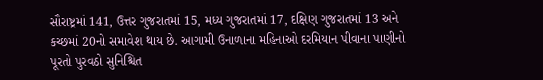સૌરાષ્ટ્રમાં 141, ઉત્તર ગુજરાતમાં 15, મધ્ય ગુજરાતમાં 17, દક્ષિણ ગુજરાતમાં 13 અને કચ્છમાં 20નો સમાવેશ થાય છે. આગામી ઉનાળાના મહિનાઓ દરમિયાન પીવાના પાણીનો પૂરતો પુરવઠો સુનિશ્ચિત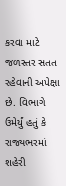કરવા માટે જળસ્તર સતત રહેવાની અપેક્ષા છે. વિભાગે ઉમેર્યું હતું કે રાજ્યભરમાં શહેરી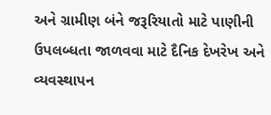અને ગ્રામીણ બંને જરૂરિયાતો માટે પાણીની ઉપલબ્ધતા જાળવવા માટે દૈનિક દેખરેખ અને વ્યવસ્થાપન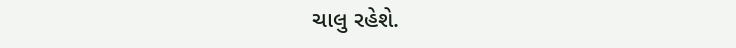ચાલુ રહેશે.